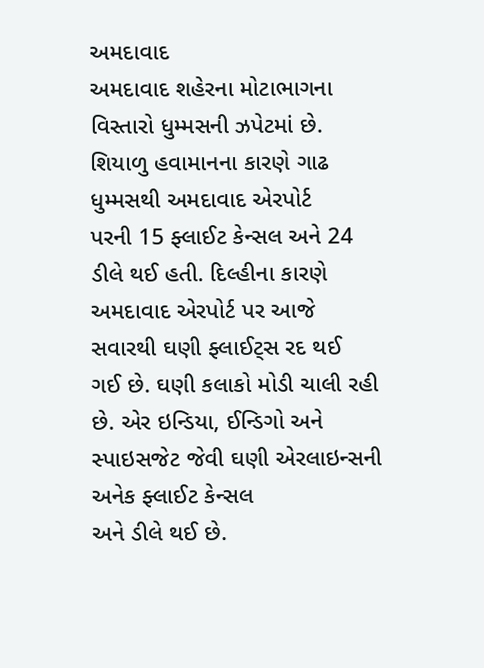અમદાવાદ
અમદાવાદ શહેરના મોટાભાગના વિસ્તારો ધુમ્મસની ઝપેટમાં છે. શિયાળુ હવામાનના કારણે ગાઢ ધુમ્મસથી અમદાવાદ એરપોર્ટ
પરની 15 ફ્લાઈટ કેન્સલ અને 24 ડીલે થઈ હતી. દિલ્હીના કારણે અમદાવાદ એરપોર્ટ પર આજે સવારથી ઘણી ફ્લાઈટ્સ રદ થઈ
ગઈ છે. ઘણી કલાકો મોડી ચાલી રહી છે. એર ઇન્ડિયા, ઈન્ડિગો અને સ્પાઇસજેટ જેવી ઘણી એરલાઇન્સની અનેક ફ્લાઈટ કેન્સલ
અને ડીલે થઈ છે.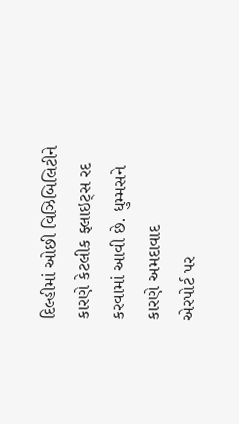દિલ્હીમાં ઓછી વિઝિબિલિટીને કારણે કેટલીક ફ્લાઇટ્સ રદ કરવામાં આવી છે. ધુમ્મસને કારણે અમદાવાદ
એરપોર્ટ પર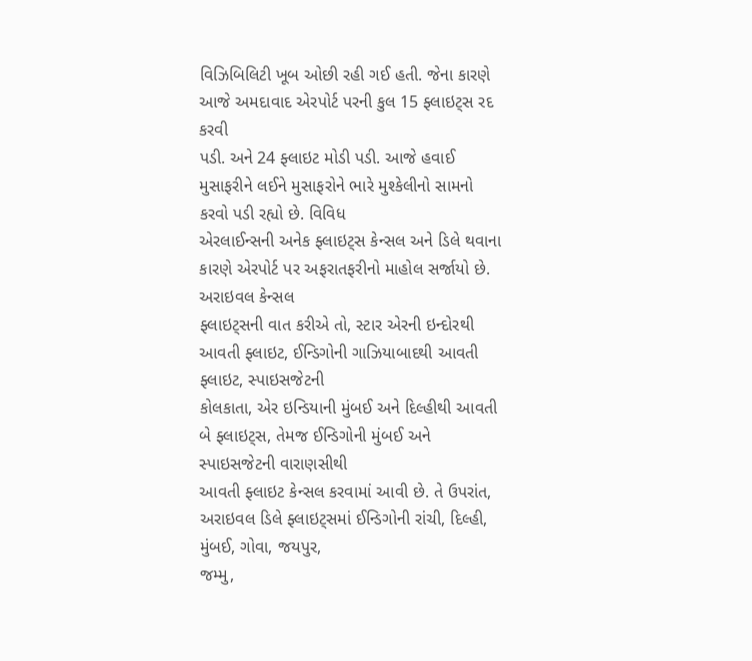વિઝિબિલિટી ખૂબ ઓછી રહી ગઈ હતી. જેના કારણે આજે અમદાવાદ એરપોર્ટ પરની કુલ 15 ફ્લાઇટ્સ રદ કરવી
પડી. અને 24 ફ્લાઇટ મોડી પડી. આજે હવાઈ મુસાફરીને લઈને મુસાફરોને ભારે મુશ્કેલીનો સામનો કરવો પડી રહ્યો છે. વિવિધ
એરલાઈન્સની અનેક ફ્લાઇટ્સ કેન્સલ અને ડિલે થવાના કારણે એરપોર્ટ પર અફરાતફરીનો માહોલ સર્જાયો છે. અરાઇવલ કેન્સલ
ફ્લાઇટ્સની વાત કરીએ તો, સ્ટાર એરની ઇન્દોરથી આવતી ફ્લાઇટ, ઈન્ડિગોની ગાઝિયાબાદથી આવતી ફ્લાઇટ, સ્પાઇસજેટની
કોલકાતા, એર ઇન્ડિયાની મુંબઈ અને દિલ્હીથી આવતી બે ફ્લાઇટ્સ, તેમજ ઈન્ડિગોની મુંબઈ અને સ્પાઇસજેટની વારાણસીથી
આવતી ફ્લાઇટ કેન્સલ કરવામાં આવી છે. તે ઉપરાંત, અરાઇવલ ડિલે ફ્લાઇટ્સમાં ઈન્ડિગોની રાંચી, દિલ્હી, મુંબઈ, ગોવા, જયપુર,
જમ્મુ,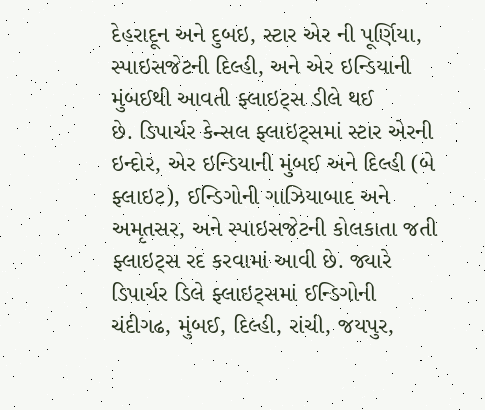દેહરાદૂન અને દુબઇ, સ્ટાર એર ની પૂર્ણિયા, સ્પાઇસજેટની દિલ્હી, અને એર ઇન્ડિયાની મુંબઈથી આવતી ફ્લાઇટ્સ ડીલે થઈ
છે. ડિપાર્ચર કેન્સલ ફ્લાઇટ્સમાં સ્ટાર એરની ઇન્દોર, એર ઇન્ડિયાની મુંબઈ અને દિલ્હી (બે ફ્લાઇટ), ઈન્ડિગોની ગાઝિયાબાદ અને
અમૃતસર, અને સ્પાઇસજેટની કોલકાતા જતી ફ્લાઇટ્સ રદ કરવામાં આવી છે. જ્યારે ડિપાર્ચર ડિલે ફ્લાઇટ્સમાં ઈન્ડિગોની
ચંદીગઢ, મુંબઈ, દિલ્હી, રાંચી, જયપુર,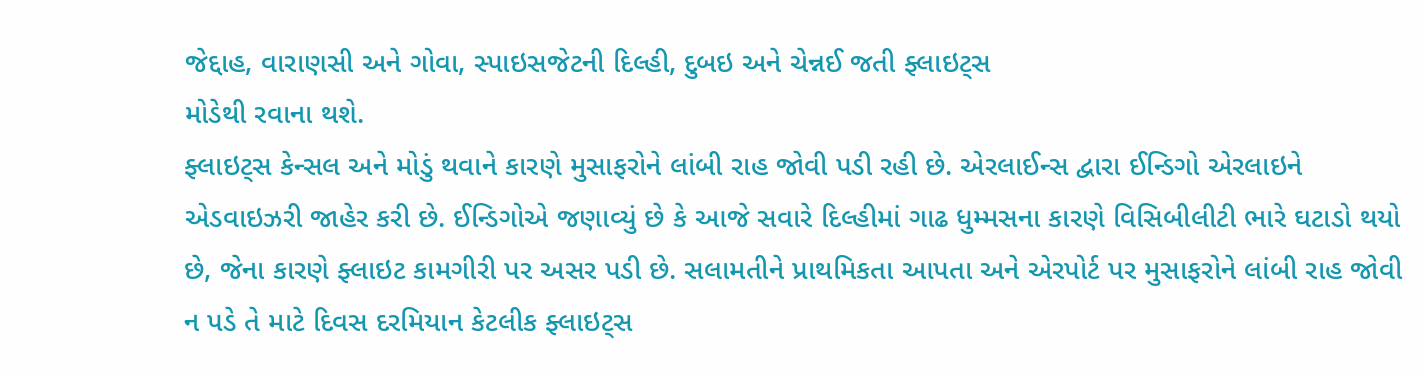જેદ્દાહ, વારાણસી અને ગોવા, સ્પાઇસજેટની દિલ્હી, દુબઇ અને ચેન્નઈ જતી ફ્લાઇટ્સ
મોડેથી રવાના થશે.
ફ્લાઇટ્સ કેન્સલ અને મોડું થવાને કારણે મુસાફરોને લાંબી રાહ જોવી પડી રહી છે. એરલાઈન્સ દ્વારા ઈન્ડિગો એરલાઇને
એડવાઇઝરી જાહેર કરી છે. ઈન્ડિગોએ જણાવ્યું છે કે આજે સવારે દિલ્હીમાં ગાઢ ધુમ્મસના કારણે વિસિબીલીટી ભારે ઘટાડો થયો
છે, જેના કારણે ફ્લાઇટ કામગીરી પર અસર પડી છે. સલામતીને પ્રાથમિકતા આપતા અને એરપોર્ટ પર મુસાફરોને લાંબી રાહ જોવી
ન પડે તે માટે દિવસ દરમિયાન કેટલીક ફ્લાઇટ્સ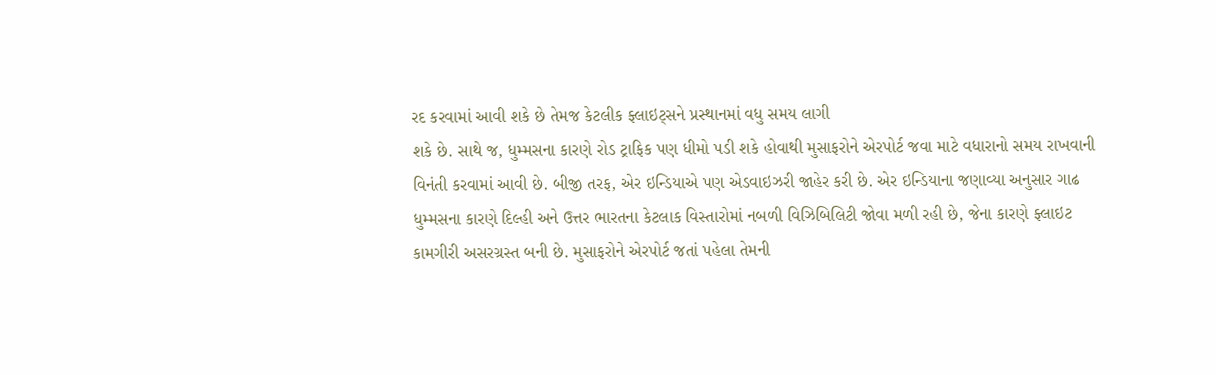રદ કરવામાં આવી શકે છે તેમજ કેટલીક ફ્લાઇટ્સને પ્રસ્થાનમાં વધુ સમય લાગી
શકે છે. સાથે જ, ધુમ્મસના કારણે રોડ ટ્રાફિક પણ ધીમો પડી શકે હોવાથી મુસાફરોને એરપોર્ટ જવા માટે વધારાનો સમય રાખવાની
વિનંતી કરવામાં આવી છે. બીજી તરફ, એર ઇન્ડિયાએ પણ એડવાઇઝરી જાહેર કરી છે. એર ઇન્ડિયાના જણાવ્યા અનુસાર ગાઢ
ધુમ્મસના કારણે દિલ્હી અને ઉત્તર ભારતના કેટલાક વિસ્તારોમાં નબળી વિઝિબિલિટી જોવા મળી રહી છે, જેના કારણે ફ્લાઇટ
કામગીરી અસરગ્રસ્ત બની છે. મુસાફરોને એરપોર્ટ જતાં પહેલા તેમની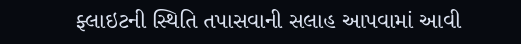ફ્લાઇટની સ્થિતિ તપાસવાની સલાહ આપવામાં આવી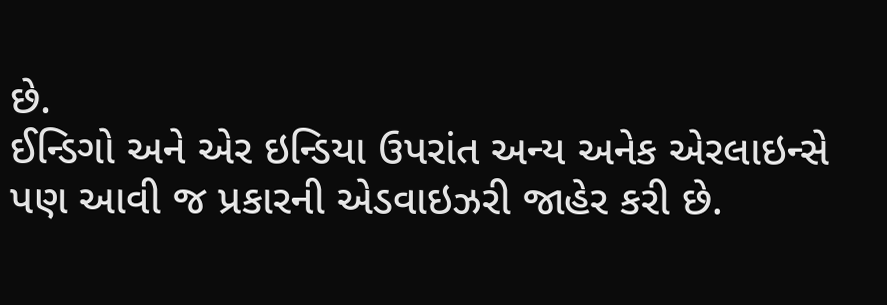છે.
ઈન્ડિગો અને એર ઇન્ડિયા ઉપરાંત અન્ય અનેક એરલાઇન્સે પણ આવી જ પ્રકારની એડવાઇઝરી જાહેર કરી છે.